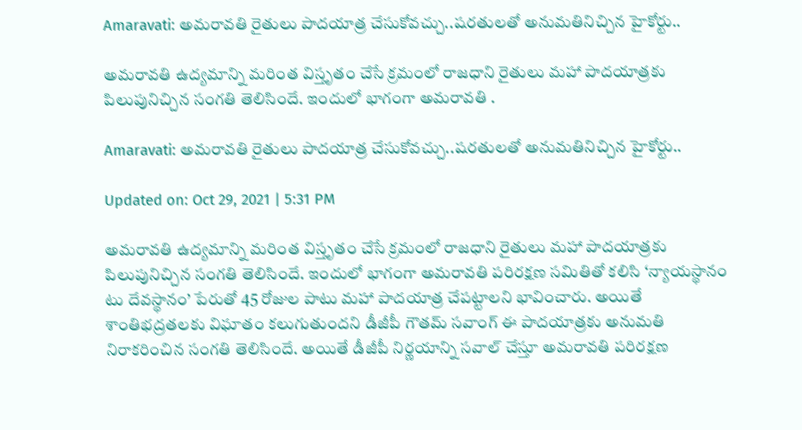Amaravati: అమరావతి రైతులు పాదయాత్ర చేసుకోవచ్చు..షరతులతో అనుమతినిచ్చిన హైకోర్టు..

అమరావతి ఉద్యమాన్ని మరింత విస్తృతం చేసే క్రమంలో రాజధాని రైతులు మహా పాదయాత్రకు పిలుపునిచ్చిన సంగతి తెలిసిందే. ఇందులో భాగంగా అమరావతి .

Amaravati: అమరావతి రైతులు పాదయాత్ర చేసుకోవచ్చు..షరతులతో అనుమతినిచ్చిన హైకోర్టు..

Updated on: Oct 29, 2021 | 5:31 PM

అమరావతి ఉద్యమాన్ని మరింత విస్తృతం చేసే క్రమంలో రాజధాని రైతులు మహా పాదయాత్రకు పిలుపునిచ్చిన సంగతి తెలిసిందే. ఇందులో భాగంగా అమరావతి పరిరక్షణ సమితితో కలిసి ‘న్యాయస్థానం టు దేవస్థానం’ పేరుతో 45 రోజుల పాటు మహా పాదయాత్ర చేపట్టాలని భావించారు. అయితే శాంతిభద్రతలకు విఘాతం కలుగుతుందని డీజీపీ గౌతమ్‌ సవాంగ్‌ ఈ పాదయాత్రకు అనుమతి నిరాకరించిన సంగతి తెలిసిందే. అయితే డీజీపీ నిర్ణయాన్ని సవాల్‌ చేస్తూ అమరావతి పరిరక్షణ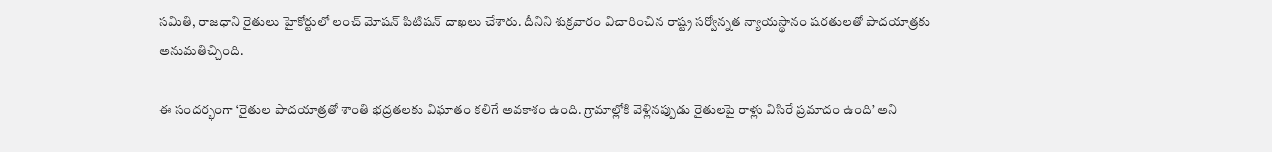సమితి, రాజధాని రైతులు హైకోర్టులో లంచ్‌ మోషన్‌ పిటిషన్‌ దాఖలు చేశారు. దీనిని శుక్రవారం విచారించిన రాష్ట్ర సర్వోన్నత న్యాయస్థానం షరతులతో పాదయాత్రకు అనుమతిచ్చింది.

ఈ సందర్భంగా ‘రైతుల పాదయాత్రతో శాంతి భద్రతలకు విఘాతం కలిగే అవకాశం ఉంది. గ్రామాల్లోకి వెళ్లినప్పుడు రైతులపై రాళ్లు విసిరే ప్రమాదం ఉంది’ అని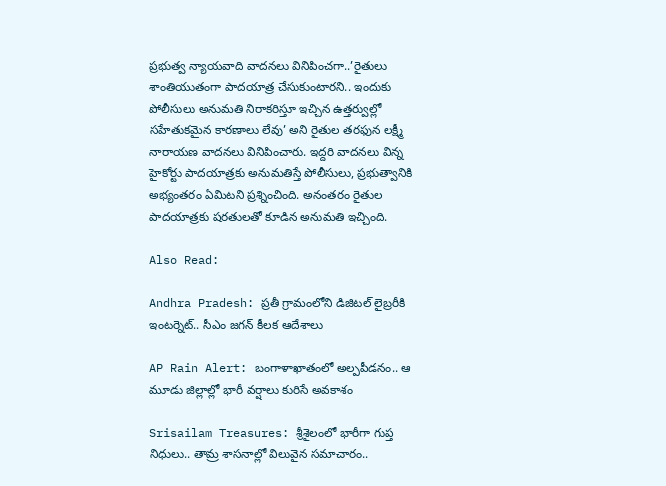ప్రభుత్వ న్యాయవాది వాదనలు వినిపించగా..’రైతులు శాంతియుతంగా పాదయాత్ర చేసుకుంటారని.. ఇందుకు పోలీసులు అనుమతి నిరాకరిస్తూ ఇచ్చిన ఉత్తర్వుల్లో సహేతుకమైన కారణాలు లేవు’ అని రైతుల తరఫున లక్ష్మీ నారాయణ వాదనలు వినిపించారు. ఇద్దరి వాదనలు విన్న హైకోర్టు పాదయాత్రకు అనుమతిస్తే పోలీసులు, ప్రభుత్వానికి అభ్యంతరం ఏమిటని ప్రశ్నించింది. అనంతరం రైతుల పాదయాత్రకు షరతులతో కూడిన అనుమతి ఇచ్చింది.

Also Read:

Andhra Pradesh: ప్రతీ గ్రామంలోని డిజిటల్‌ లైబ్రరీకి ఇంటర్నెట్‌.. సీఎం జగన్ కీలక ఆదేశాలు

AP Rain Alert: బంగాళాఖాతంలో అల్పపీడనం.. ఆ మూడు జిల్లాల్లో భారీ వర్షాలు కురిసే అవకాశం

Srisailam Treasures: శ్రీశైలంలో భారీగా గుప్త నిధులు.. తామ్ర శాసనాల్లో విలువైన సమాచారం..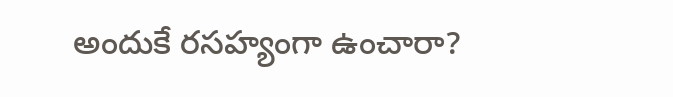అందుకే రసహ్యంగా ఉంచారా?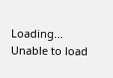Loading...
Unable to load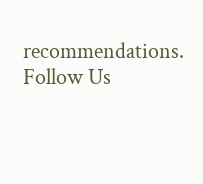recommendations.
Follow Us